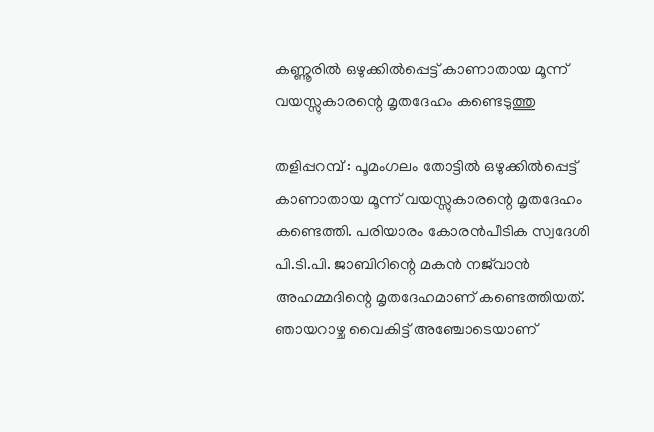കണ്ണൂരിൽ ഒഴുക്കിൽപ്പെട്ട് കാണാതായ മൂന്ന് വയസ്സുകാരന്റെ മൃതദേഹം കണ്ടെടുത്തു

തളിപ്പറമ്പ് : പൂമംഗലം തോട്ടിൽ ഒഴുക്കിൽപ്പെട്ട് കാണാതായ മൂന്ന് വയസ്സുകാരന്റെ മൃതദേഹം കണ്ടെത്തി. പരിയാരം കോരൻപീടിക സ്വദേശി പി.ടി.പി. ജാബിറിന്റെ മകൻ നജ്‌വാൻ അഹമ്മദിന്റെ മൃതദേഹമാണ് കണ്ടെത്തിയത്. ഞായറാഴ്ച വൈകിട്ട് അഞ്ചോടെയാണ്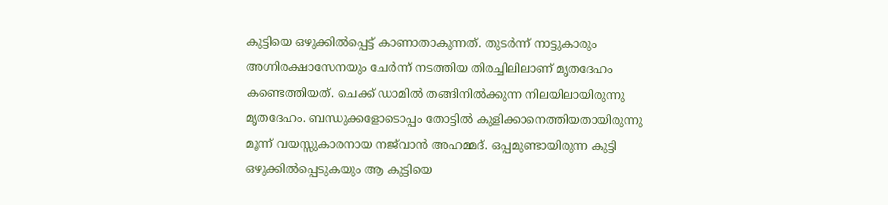കുട്ടിയെ ഒഴുക്കിൽപ്പെട്ട് കാണാതാകുന്നത്. തുടർന്ന് നാട്ടുകാരും അഗ്നിരക്ഷാസേനയും ചേർന്ന് നടത്തിയ തിരച്ചിലിലാണ് മൃതദേഹം കണ്ടെത്തിയത്. ചെക്ക് ഡാമിൽ തങ്ങിനിൽക്കുന്ന നിലയിലായിരുന്നു മൃതദേഹം. ബന്ധുക്കളോടൊപ്പം തോട്ടിൽ കുളിക്കാനെത്തിയതായിരുന്നു മൂന്ന് വയസ്സുകാരനായ നജ്‌വാൻ അഹമ്മദ്. ഒപ്പമുണ്ടായിരുന്ന കുട്ടി ഒഴുക്കിൽപ്പെടുകയും ആ കുട്ടിയെ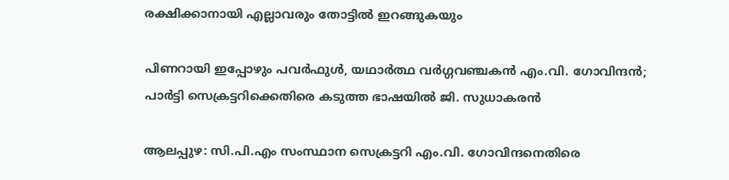രക്ഷിക്കാനായി എല്ലാവരും തോട്ടിൽ ഇറങ്ങുകയും

പിണറായി ഇപ്പോഴും പവർഫുൾ, യഥാർത്ഥ വർഗ്ഗവഞ്ചകൻ എം.വി. ഗോവിന്ദൻ; പാർട്ടി സെക്രട്ടറിക്കെതിരെ കടുത്ത ഭാഷയിൽ ജി. സുധാകരൻ

ആലപ്പുഴ: സി.പി.എം സംസ്ഥാന സെക്രട്ടറി എം.വി. ഗോവിന്ദനെതിരെ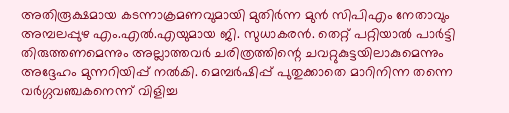അതിരൂക്ഷമായ കടന്നാക്രമണവുമായി മുതിർന്ന മുൻ സിപിഎം നേതാവും അമ്പലപ്പുഴ എം.എൽ.എയുമായ ജി. സുധാകരൻ. തെറ്റ് പറ്റിയാൽ പാർട്ടി തിരുത്തണമെന്നും അല്ലാത്തവർ ചരിത്രത്തിന്റെ ചവറ്റുകുട്ടയിലാകുമെന്നും അദ്ദേഹം മുന്നറിയിപ്പ് നൽകി. മെമ്പർഷിപ്പ് പുതുക്കാതെ മാറിനിന്ന തന്നെ വർഗ്ഗവഞ്ചകനെന്ന് വിളിച്ച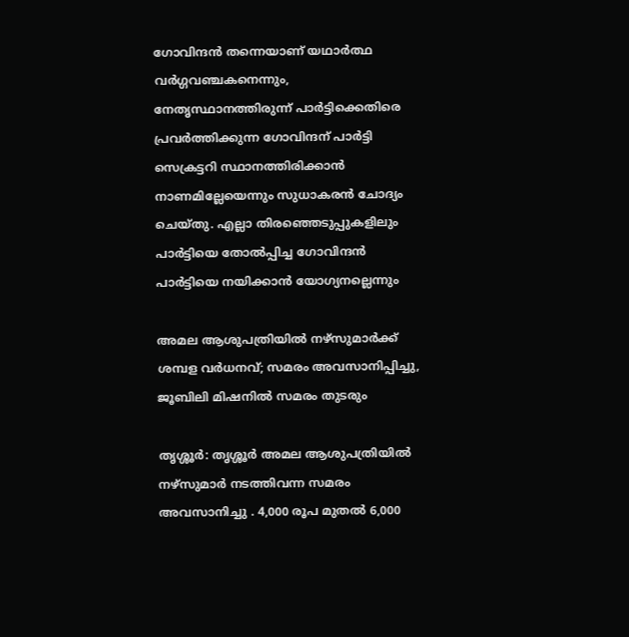ഗോവിന്ദൻ തന്നെയാണ് യഥാർത്ഥ വർഗ്ഗവഞ്ചകനെന്നും, നേതൃസ്ഥാനത്തിരുന്ന് പാർട്ടിക്കെതിരെ പ്രവർത്തിക്കുന്ന ഗോവിന്ദന് പാർട്ടി സെക്രട്ടറി സ്ഥാനത്തിരിക്കാൻ നാണമില്ലേയെന്നും സുധാകരൻ ചോദ്യം ചെയ്തു. എല്ലാ തിരഞ്ഞെടുപ്പുകളിലും പാർട്ടിയെ തോൽപ്പിച്ച ഗോവിന്ദൻ പാർട്ടിയെ നയിക്കാൻ യോഗ്യനല്ലെന്നും

അമല ആശുപത്രിയിൽ നഴ്സുമാർക്ക് ശമ്പള വർധനവ്; സമരം അവസാനിപ്പിച്ചു, ജൂബിലി മിഷനിൽ സമരം തുടരും

തൃശ്ശൂർ: തൃശ്ശൂർ അമല ആശുപത്രിയിൽ നഴ്സുമാർ നടത്തിവന്ന സമരം അവസാനിച്ചു . 4,000 രൂപ മുതൽ 6,000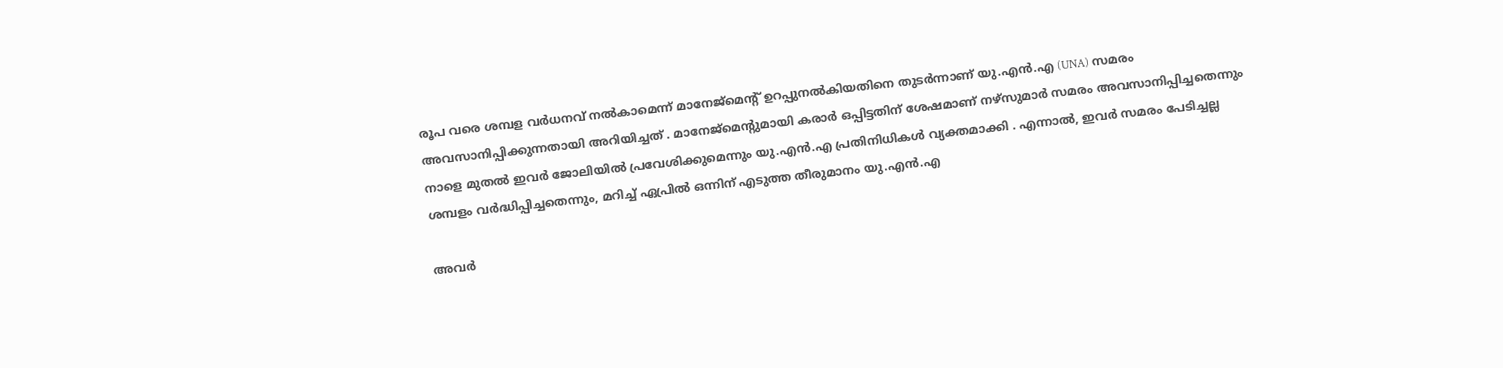രൂപ വരെ ശമ്പള വർധനവ് നൽകാമെന്ന് മാനേജ്മെന്റ് ഉറപ്പുനൽകിയതിനെ തുടർന്നാണ് യു.എൻ.എ (UNA) സമരം അവസാനിപ്പിക്കുന്നതായി അറിയിച്ചത് . മാനേജ്മെന്റുമായി കരാർ ഒപ്പിട്ടതിന് ശേഷമാണ് നഴ്സുമാർ സമരം അവസാനിപ്പിച്ചതെന്നും നാളെ മുതൽ ഇവർ ജോലിയിൽ പ്രവേശിക്കുമെന്നും യു.എൻ.എ പ്രതിനിധികൾ വ്യക്തമാക്കി . എന്നാൽ, ഇവർ സമരം പേടിച്ചല്ല ശമ്പളം വർദ്ധിപ്പിച്ചതെന്നും, മറിച്ച് ഏപ്രിൽ ഒന്നിന് എടുത്ത തീരുമാനം യു.എൻ.എ

അവർ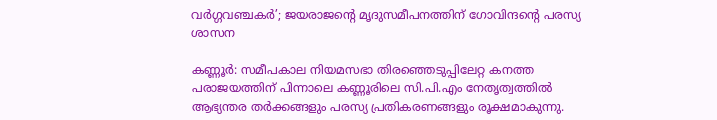വർഗ്ഗവഞ്ചകർ’; ജയരാജന്റെ മൃദുസമീപനത്തിന് ഗോവിന്ദന്റെ പരസ്യ ശാസന

കണ്ണൂർ: സമീപകാല നിയമസഭാ തിരഞ്ഞെടുപ്പിലേറ്റ കനത്ത പരാജയത്തിന് പിന്നാലെ കണ്ണൂരിലെ സി.പി.എം നേതൃത്വത്തിൽ ആഭ്യന്തര തർക്കങ്ങളും പരസ്യ പ്രതികരണങ്ങളും രൂക്ഷമാകുന്നു.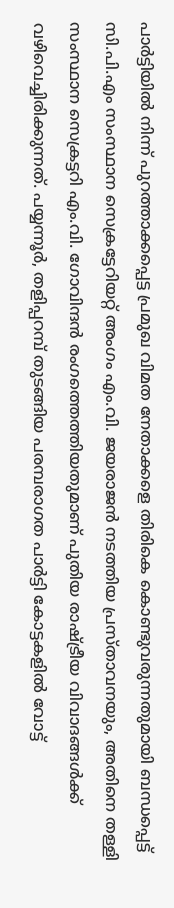പാർട്ടിയിൽ നിന്ന് പുറത്താക്കപ്പെട്ട പ്രമുഖ വിമത നേതാക്കളെ തിരികെ കൊണ്ടുവരുന്നതുമായി ബന്ധപ്പെട്ട് സി.പി.എം സംസ്ഥാന സെക്രട്ടേറിയറ്റ് അംഗം എം.വി. ജയരാജൻ നടത്തിയ പ്രസ്താവനയും, അതിനെ തള്ളി സംസ്ഥാന സെക്രട്ടറി എം.വി. ഗോവിന്ദൻ രംഗത്തെത്തിയതുമാണ് പുതിയ രാഷ്ട്രീയ വിവാദങ്ങൾക്ക് വഴിവെച്ചിരിക്കുന്നത്. പയ്യന്നൂർ, തളിപ്പറമ്പ് തുടങ്ങിയ പരമ്പരാഗത പാർട്ടി കോട്ടകളിൽ വോട്ട്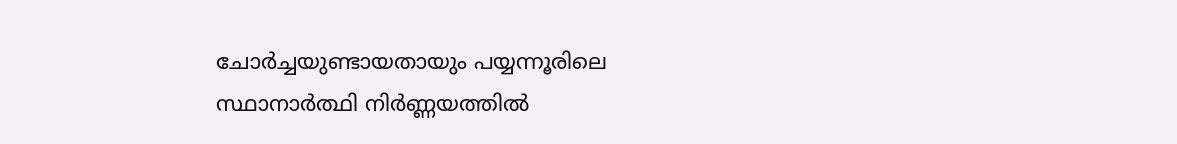ചോർച്ചയുണ്ടായതായും പയ്യന്നൂരിലെ സ്ഥാനാർത്ഥി നിർണ്ണയത്തിൽ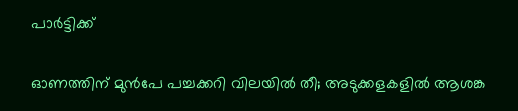പാർട്ടിക്ക്

ഓണത്തിന് മുൻപേ പച്ചക്കറി വിലയിൽ തീ; അടുക്കളകളിൽ ആശങ്ക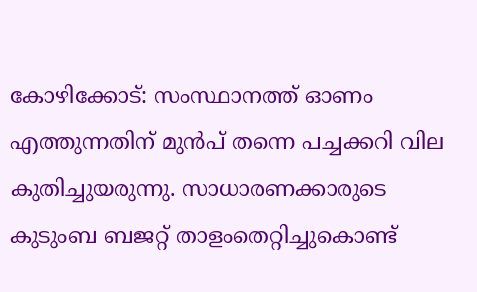കോഴിക്കോട്: സംസ്ഥാനത്ത് ഓണം എത്തുന്നതിന് മുൻപ് തന്നെ പച്ചക്കറി വില കുതിച്ചുയരുന്നു. സാധാരണക്കാരുടെ കുടുംബ ബജറ്റ് താളംതെറ്റിച്ചുകൊണ്ട്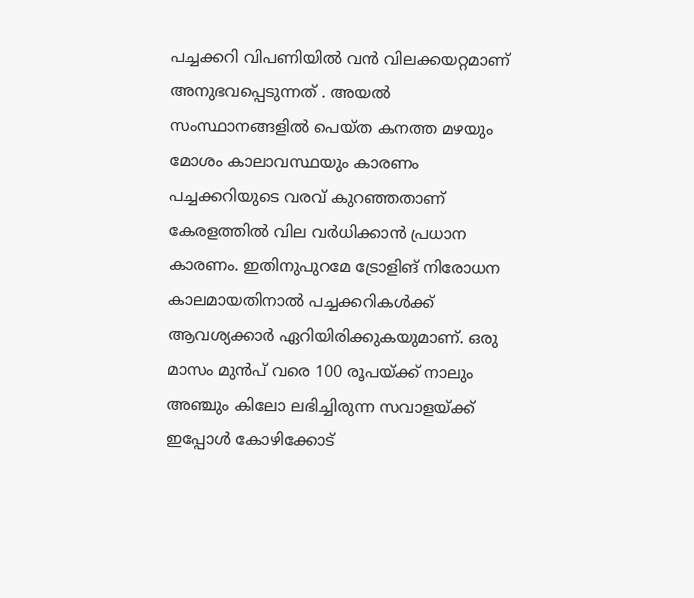പച്ചക്കറി വിപണിയിൽ വൻ വിലക്കയറ്റമാണ് അനുഭവപ്പെടുന്നത് . അയൽ സംസ്ഥാനങ്ങളിൽ പെയ്ത കനത്ത മഴയും മോശം കാലാവസ്ഥയും കാരണം പച്ചക്കറിയുടെ വരവ് കുറഞ്ഞതാണ് കേരളത്തിൽ വില വർധിക്കാൻ പ്രധാന കാരണം. ഇതിനുപുറമേ ട്രോളിങ് നിരോധന കാലമായതിനാൽ പച്ചക്കറികൾക്ക് ആവശ്യക്കാർ ഏറിയിരിക്കുകയുമാണ്. ഒരു മാസം മുൻപ് വരെ 100 രൂപയ്ക്ക് നാലും അഞ്ചും കിലോ ലഭിച്ചിരുന്ന സവാളയ്ക്ക് ഇപ്പോൾ കോഴിക്കോട്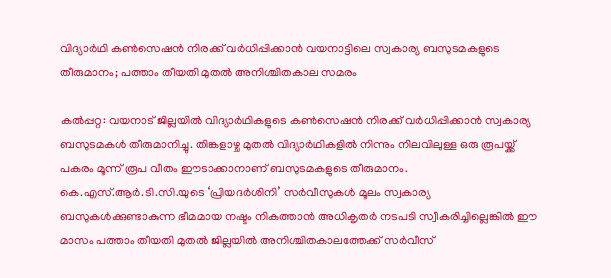വിദ്യാർഥി കൺസെഷൻ നിരക്ക് വർധിപ്പിക്കാൻ വയനാട്ടിലെ സ്വകാര്യ ബസുടമകളുടെ തീരുമാനം; പത്താം തീയതി മുതൽ അനിശ്ചിതകാല സമരം

കൽപ്പറ്റ: വയനാട് ജില്ലയിൽ വിദ്യാർഥികളുടെ കൺസെഷൻ നിരക്ക് വർധിപ്പിക്കാൻ സ്വകാര്യ ബസുടമകൾ തീരുമാനിച്ചു. തിങ്കളാഴ്ച മുതൽ വിദ്യാർഥികളിൽ നിന്നും നിലവിലുള്ള ഒരു രൂപയ്ക്ക് പകരം മൂന്ന് രൂപ വീതം ഈടാക്കാനാണ് ബസുടമകളുടെ തീരുമാനം. കെ.എസ്.ആർ.ടി.സി.യുടെ ‘പ്രിയദർശിനി’ സർവീസുകൾ മൂലം സ്വകാര്യ ബസുകൾക്കുണ്ടാകുന്ന ഭീമമായ നഷ്ടം നികത്താൻ അധികൃതർ നടപടി സ്വീകരിച്ചില്ലെങ്കിൽ ഈ മാസം പത്താം തീയതി മുതൽ ജില്ലയിൽ അനിശ്ചിതകാലത്തേക്ക് സർവീസ്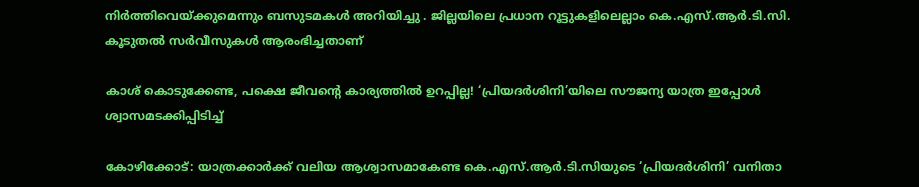നിർത്തിവെയ്ക്കുമെന്നും ബസുടമകൾ അറിയിച്ചു . ജില്ലയിലെ പ്രധാന റൂട്ടുകളിലെല്ലാം കെ.എസ്.ആർ.ടി.സി. കൂടുതൽ സർവീസുകൾ ആരംഭിച്ചതാണ്

കാശ് കൊടുക്കേണ്ട, പക്ഷെ ജീവന്റെ കാര്യത്തിൽ ഉറപ്പില്ല! ‘പ്രിയദർശിനി’യിലെ സൗജന്യ യാത്ര ഇപ്പോൾ ശ്വാസമടക്കിപ്പിടിച്ച്

കോഴിക്കോട്: യാത്രക്കാർക്ക് വലിയ ആശ്വാസമാകേണ്ട കെ.എസ്.ആർ.ടി.സിയുടെ ‘പ്രിയദർശിനി’ വനിതാ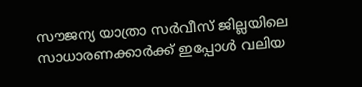സൗജന്യ യാത്രാ സർവീസ് ജില്ലയിലെ സാധാരണക്കാർക്ക് ഇപ്പോൾ വലിയ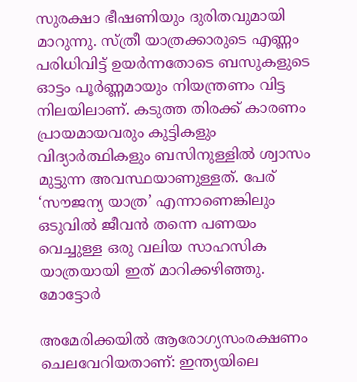സുരക്ഷാ ഭീഷണിയും ദുരിതവുമായി മാറുന്നു. സ്ത്രീ യാത്രക്കാരുടെ എണ്ണം പരിധിവിട്ട് ഉയർന്നതോടെ ബസുകളുടെ ഓട്ടം പൂർണ്ണമായും നിയന്ത്രണം വിട്ട നിലയിലാണ്. കടുത്ത തിരക്ക് കാരണം പ്രായമായവരും കുട്ടികളും വിദ്യാർത്ഥികളും ബസിനുള്ളിൽ ശ്വാസം മുട്ടുന്ന അവസ്ഥയാണുള്ളത്. പേര് ‘സൗജന്യ യാത്ര’ എന്നാണെങ്കിലും ഒടുവിൽ ജീവൻ തന്നെ പണയം വെച്ചുള്ള ഒരു വലിയ സാഹസിക യാത്രയായി ഇത് മാറിക്കഴിഞ്ഞു. മോട്ടോർ

അമേരിക്കയില്‍ ആരോഗ്യസംരക്ഷണം ചെലവേറിയതാണ്: ഇന്ത്യയിലെ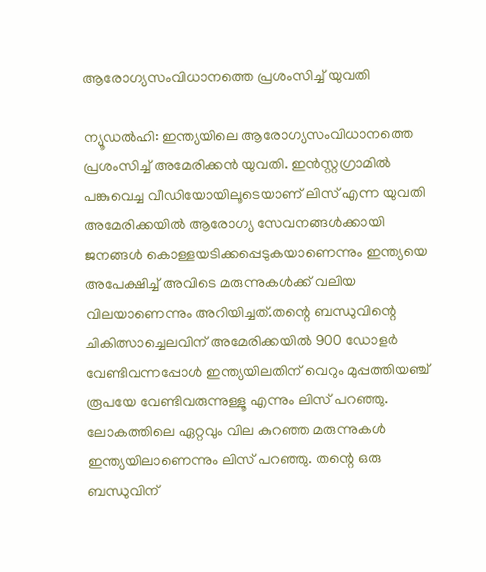ആരോഗ്യസംവിധാനത്തെ പ്രശംസിച്ച് യുവതി

ന്യൂഡല്‍ഹി: ഇന്ത്യയിലെ ആരോഗ്യസംവിധാനത്തെ പ്രശംസിച്ച് അമേരിക്കന്‍ യുവതി. ഇന്‍സ്റ്റഗ്രാമില്‍ പങ്കുവെച്ച വീഡിയോയിലൂടെയാണ് ലിസ് എന്ന യുവതി അമേരിക്കയില്‍ ആരോഗ്യ സേവനങ്ങള്‍ക്കായി ജനങ്ങള്‍ കൊള്ളയടിക്കപ്പെടുകയാണെന്നും ഇന്ത്യയെ അപേക്ഷിച്ച് അവിടെ മരുന്നുകള്‍ക്ക് വലിയ വിലയാണെന്നും അറിയിച്ചത്.തന്റെ ബന്ധുവിന്റെ ചികിത്സാച്ചെലവിന് അമേരിക്കയില്‍ 900 ഡോളര്‍ വേണ്ടിവന്നപ്പോള്‍ ഇന്ത്യയിലതിന് വെറും മുപ്പത്തിയഞ്ച് രൂപയേ വേണ്ടിവരുന്നുള്ളൂ എന്നും ലിസ് പറഞ്ഞു. ലോകത്തിലെ ഏറ്റവും വില കുറഞ്ഞ മരുന്നുകള്‍ ഇന്ത്യയിലാണെന്നും ലിസ് പറഞ്ഞു. തന്റെ ഒരു ബന്ധുവിന്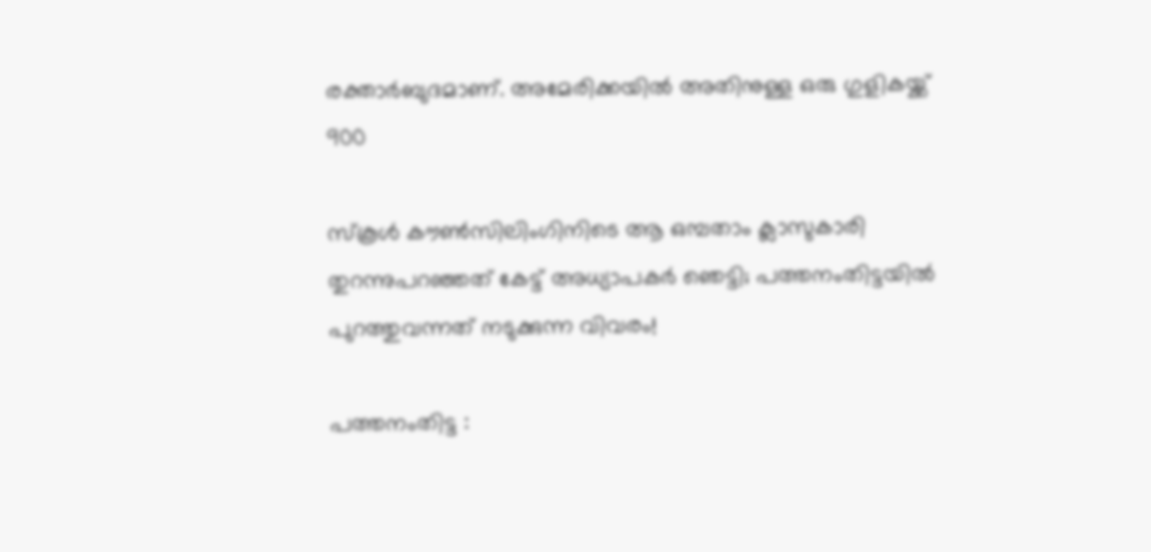രക്താര്‍ബുദമാണ്. അമേരിക്കയില്‍ അതിനുള്ള ഒരു ഗുളികയ്ക്ക് 900

സ്കൂൾ കൗൺസിലിംഗിനിടെ ആ ഒമ്പതാം ക്ലാസുകാരി തുറന്നുപറഞ്ഞത് കേട്ട് അധ്യാപകർ ഞെട്ടി; പത്തനംതിട്ടയിൽ പുറത്തുവന്നത് നടുക്കുന്ന വിവരം!

പത്തനംതിട്ട :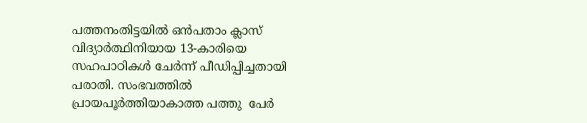പത്തനംതിട്ടയിൽ ഒൻപതാം ക്ലാസ് വിദ്യാർത്ഥിനിയായ 13-കാരിയെ സഹപാഠികൾ ചേർന്ന് പീഡിപ്പിച്ചതായി പരാതി. സംഭവത്തിൽ പ്രായപൂർത്തിയാകാത്ത പത്തു  പേർ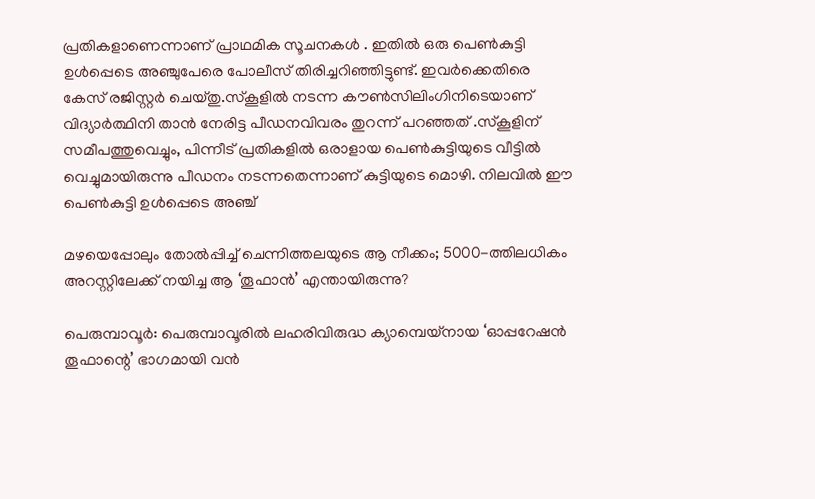പ്രതികളാണെന്നാണ് പ്രാഥമിക സൂചനകൾ . ഇതിൽ ഒരു പെൺകുട്ടി ഉൾപ്പെടെ അഞ്ചുപേരെ പോലീസ് തിരിച്ചറിഞ്ഞിട്ടുണ്ട്. ഇവർക്കെതിരെ കേസ് രജിസ്റ്റർ ചെയ്തു.സ്കൂളിൽ നടന്ന കൗൺസിലിംഗിനിടെയാണ് വിദ്യാർത്ഥിനി താൻ നേരിട്ട പീഡനവിവരം തുറന്ന് പറഞ്ഞത് .സ്കൂളിന് സമീപത്തുവെച്ചും, പിന്നീട് പ്രതികളിൽ ഒരാളായ പെൺകുട്ടിയുടെ വീട്ടിൽ വെച്ചുമായിരുന്നു പീഡനം നടന്നതെന്നാണ് കുട്ടിയുടെ മൊഴി. നിലവിൽ ഈ പെൺകുട്ടി ഉൾപ്പെടെ അഞ്ച്

മഴയെപ്പോലും തോൽപ്പിച്ച് ചെന്നിത്തലയുടെ ആ നീക്കം; 5000-ത്തിലധികം അറസ്റ്റിലേക്ക് നയിച്ച ആ ‘തൂഫാൻ’ എന്തായിരുന്നു?

പെരുമ്പാവൂർ: പെരുമ്പാവൂരിൽ ലഹരിവിരുദ്ധ ക്യാമ്പെയ്നായ ‘ഓപ്പറേഷൻ തൂഫാന്റെ’ ഭാഗമായി വൻ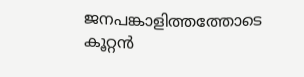ജനപങ്കാളിത്തത്തോടെ കൂറ്റൻ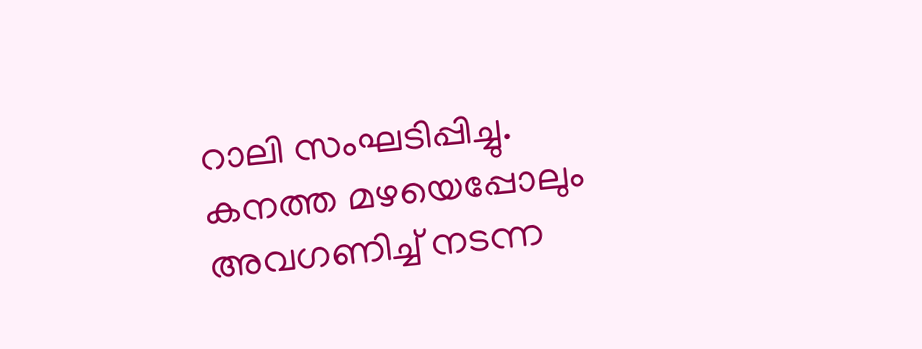റാലി സംഘടിപ്പിച്ചു. കനത്ത മഴയെപ്പോലും അവഗണിച്ച് നടന്ന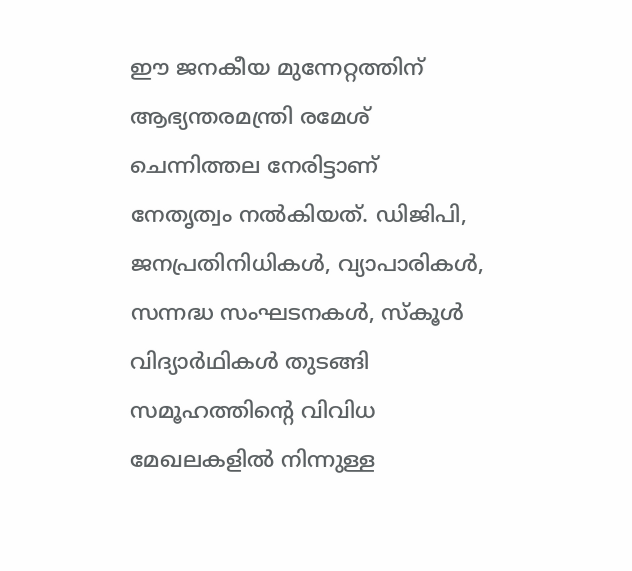ഈ ജനകീയ മുന്നേറ്റത്തിന് ആഭ്യന്തരമന്ത്രി രമേശ് ചെന്നിത്തല നേരിട്ടാണ് നേതൃത്വം നൽകിയത്. ഡിജിപി, ജനപ്രതിനിധികൾ, വ്യാപാരികൾ, സന്നദ്ധ സംഘടനകൾ, സ്കൂൾ വിദ്യാർഥികൾ തുടങ്ങി സമൂഹത്തിന്റെ വിവിധ മേഖലകളിൽ നിന്നുള്ള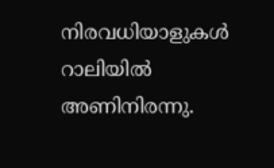നിരവധിയാളുകൾ റാലിയിൽ അണിനിരന്നു.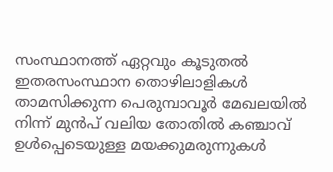സംസ്ഥാനത്ത് ഏറ്റവും കൂടുതൽ ഇതരസംസ്ഥാന തൊഴിലാളികൾ താമസിക്കുന്ന പെരുമ്പാവൂർ മേഖലയിൽ നിന്ന് മുൻപ് വലിയ തോതിൽ കഞ്ചാവ് ഉൾപ്പെടെയുള്ള മയക്കുമരുന്നുകൾ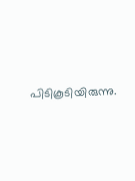പിടികൂടിയിരുന്നു.